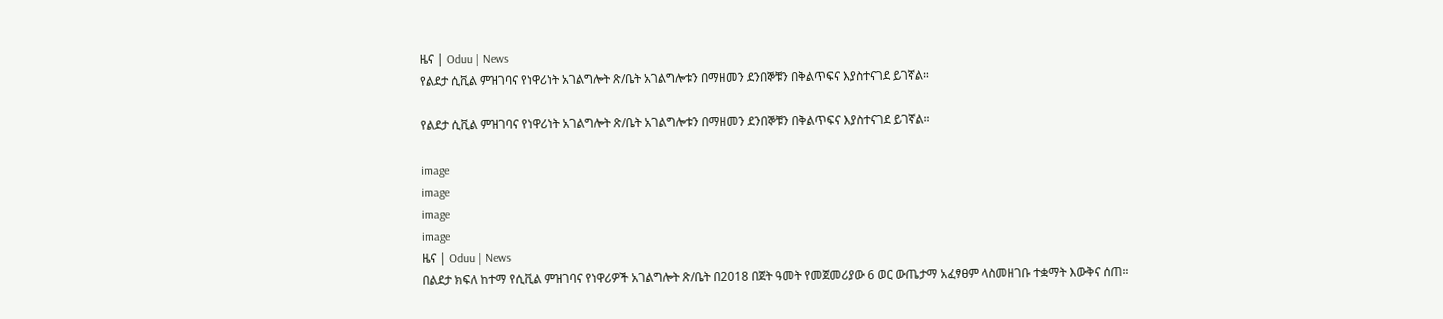ዜና | Oduu | News
የልደታ ሲቪል ምዝገባና የነዋሪነት አገልግሎት ጽ/ቤት አገልግሎቱን በማዘመን ደንበኞቹን በቅልጥፍና እያስተናገደ ይገኛል።

የልደታ ሲቪል ምዝገባና የነዋሪነት አገልግሎት ጽ/ቤት አገልግሎቱን በማዘመን ደንበኞቹን በቅልጥፍና እያስተናገደ ይገኛል።

image
image
image
image
ዜና | Oduu | News
በልደታ ክፍለ ከተማ የሲቪል ምዝገባና የነዋሪዎች አገልግሎት ጽ/ቤት በ2018 በጀት ዓመት የመጀመሪያው 6 ወር ውጤታማ አፈፃፀም ላስመዘገቡ ተቋማት እውቅና ሰጠ።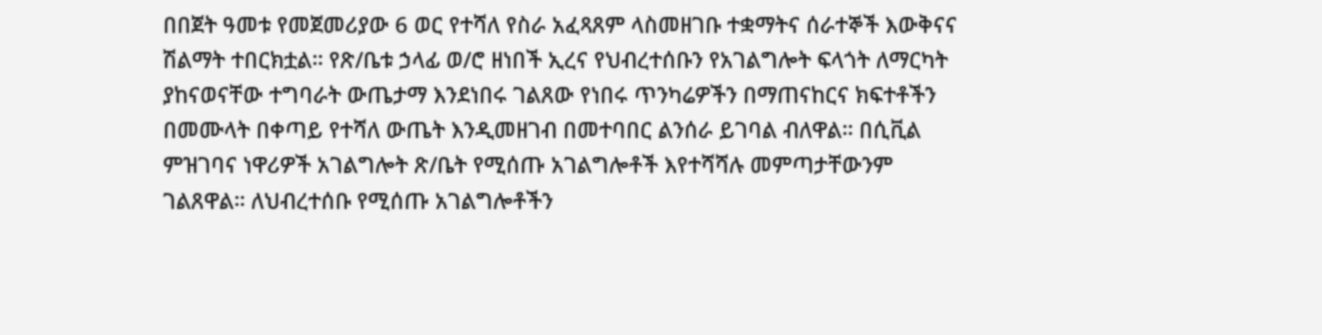በበጀት ዓመቱ የመጀመሪያው 6 ወር የተሻለ የስራ አፈጻጸም ላስመዘገቡ ተቋማትና ሰራተኞች እውቅናና ሽልማት ተበርክቷል። የጽ/ቤቱ ኃላፊ ወ/ሮ ዘነበች ኢረና የህብረተሰቡን የአገልግሎት ፍላጎት ለማርካት ያከናወናቸው ተግባራት ውጤታማ እንደነበሩ ገልጸው የነበሩ ጥንካሬዎችን በማጠናከርና ክፍተቶችን በመሙላት በቀጣይ የተሻለ ውጤት እንዲመዘገብ በመተባበር ልንሰራ ይገባል ብለዋል። በሲቪል ምዝገባና ነዋሪዎች አገልግሎት ጽ/ቤት የሚሰጡ አገልግሎቶች እየተሻሻሉ መምጣታቸውንም ገልጸዋል። ለህብረተሰቡ የሚሰጡ አገልግሎቶችን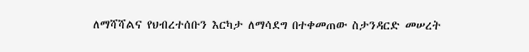ለማሻሻልና የህብረተሰቡን እርካታ ለማሳደግ በተቀመጠው ስታንዳርድ መሠረት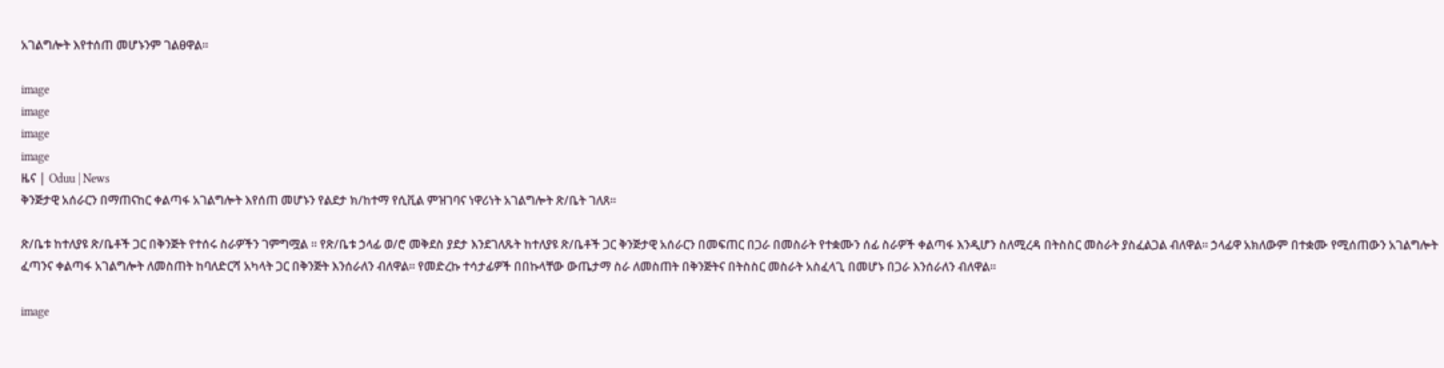አገልግሎት እየተሰጠ መሆኑንም ገልፀዋል።

image
image
image
image
ዜና | Oduu | News
ቅንጅታዊ አሰራርን በማጠናከር ቀልጣፋ አገልግሎት እየሰጠ መሆኑን የልደታ ክ/ከተማ የሲቪል ምዝገባና ነዋሪነት አገልግሎት ጽ/ቤት ገለጸ።

ጽ/ቤቱ ከተለያዩ ጽ/ቤቶች ጋር በቅንጅት የተሰሩ ስራዎችን ገምግሟል ። የጽ/ቤቱ ኃላፊ ወ/ሮ መቅደስ ያደታ እንደገለጹት ከተለያዩ ጽ/ቤቶች ጋር ቅንጅታዊ አሰራርን በመፍጠር በጋራ በመስራት የተቋሙን ሰፊ ስራዎች ቀልጣፋ እንዲሆን ስለሚረዳ በትስስር መስራት ያስፈልጋል ብለዋል። ኃላፊዋ አክለውም በተቋሙ የሚሰጠውን አገልግሎት ፈጣንና ቀልጣፋ አገልግሎት ለመስጠት ከባለድርሻ አካላት ጋር በቅንጅት እንሰራለን ብለዋል። የመድረኩ ተሳታፊዎች በበኩላቸው ውጤታማ ስራ ለመስጠት በቅንጅትና በትስስር መስራት አስፈላጊ በመሆኑ በጋራ እንሰራለን ብለዋል።

image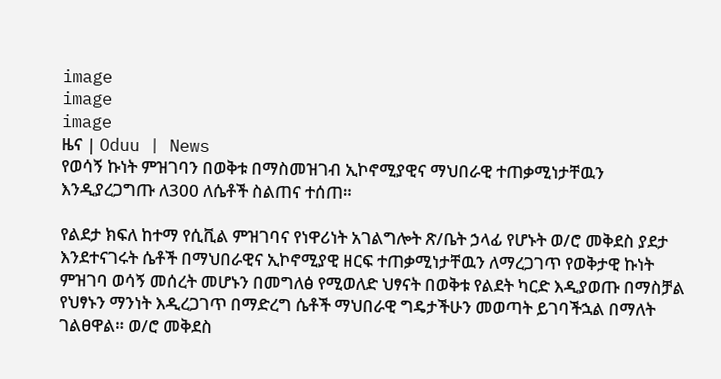image
image
image
ዜና | Oduu | News
የወሳኝ ኩነት ምዝገባን በወቅቱ በማስመዝገብ ኢኮኖሚያዊና ማህበራዊ ተጠቃሚነታቸዉን እንዲያረጋግጡ ለ300 ለሴቶች ስልጠና ተሰጠ።

የልደታ ክፍለ ከተማ የሲቪል ምዝገባና የነዋሪነት አገልግሎት ጽ/ቤት ኃላፊ የሆኑት ወ/ሮ መቅደስ ያደታ እንደተናገሩት ሴቶች በማህበራዊና ኢኮኖሚያዊ ዘርፍ ተጠቃሚነታቸዉን ለማረጋገጥ የወቅታዊ ኩነት ምዝገባ ወሳኝ መሰረት መሆኑን በመግለፅ የሚወለድ ህፃናት በወቅቱ የልደት ካርድ እዲያወጡ በማስቻል የህፃኑን ማንነት እዲረጋገጥ በማድረግ ሴቶች ማህበራዊ ግዴታችሁን መወጣት ይገባችኋል በማለት ገልፀዋል። ወ/ሮ መቅደስ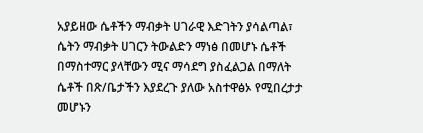አያይዘው ሴቶችን ማብቃት ሀገራዊ እድገትን ያሳልጣል፣ ሴትን ማብቃት ሀገርን ትውልድን ማነፅ በመሆኑ ሴቶች በማስተማር ያላቸውን ሚና ማሳደግ ያስፈልጋል በማለት ሴቶች በጽ/ቤታችን እያደረጉ ያለው አስተዋፅኦ የሚበረታታ መሆኑን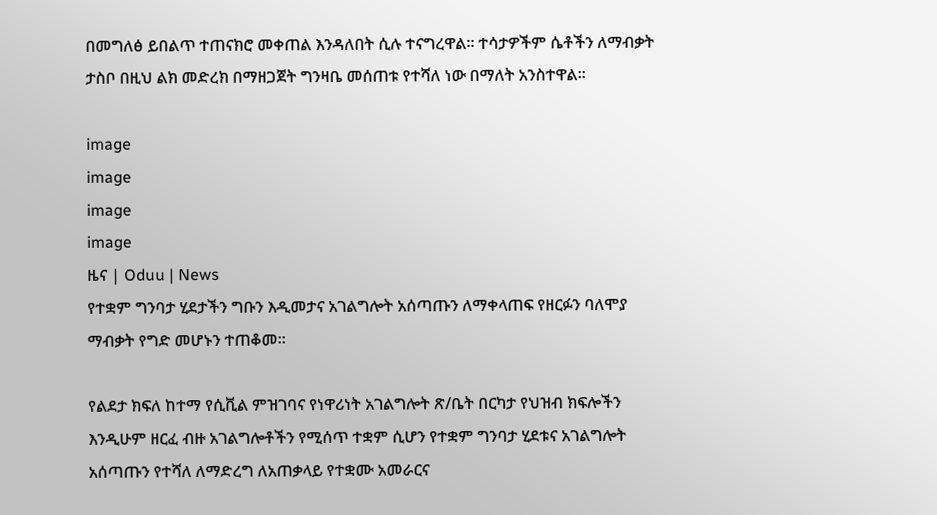በመግለፅ ይበልጥ ተጠናክሮ መቀጠል እንዳለበት ሲሉ ተናግረዋል። ተሳታዎችም ሴቶችን ለማብቃት ታስቦ በዚህ ልክ መድረክ በማዘጋጀት ግንዛቤ መሰጠቱ የተሻለ ነው በማለት አንስተዋል።

image
image
image
image
ዜና | Oduu | News
የተቋም ግንባታ ሂደታችን ግቡን እዲመታና አገልግሎት አሰጣጡን ለማቀላጠፍ የዘርፉን ባለሞያ ማብቃት የግድ መሆኑን ተጠቆመ።

የልደታ ክፍለ ከተማ የሲቪል ምዝገባና የነዋሪነት አገልግሎት ጽ/ቤት በርካታ የህዝብ ክፍሎችን እንዲሁም ዘርፈ ብዙ አገልግሎቶችን የሚሰጥ ተቋም ሲሆን የተቋም ግንባታ ሂደቱና አገልግሎት አሰጣጡን የተሻለ ለማድረግ ለአጠቃላይ የተቋሙ አመራርና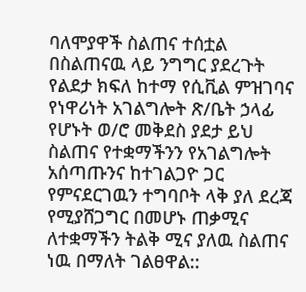ባለሞያዋች ስልጠና ተሰቷል በስልጠናዉ ላይ ንግግር ያደረጉት የልደታ ክፍለ ከተማ የሲቪል ምዝገባና የነዋሪነት አገልግሎት ጽ/ቤት ኃላፊ የሆኑት ወ/ሮ መቅደስ ያደታ ይህ ስልጠና የተቋማችንን የአገልግሎት አሰጣጡንና ከተገልጋዮ ጋር የምናደርገዉን ተግባቦት ላቅ ያለ ደረጃ የሚያሸጋግር በመሆኑ ጠቃሚና ለተቋማችን ትልቅ ሚና ያለዉ ስልጠና ነዉ በማለት ገልፀዋል::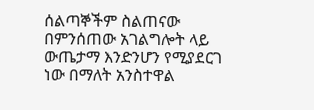ሰልጣኞችም ስልጠናው በምንሰጠው አገልግሎት ላይ ውጤታማ እንድንሆን የሚያደርገ ነው በማለት አንስተዋል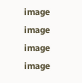image
image
image
image